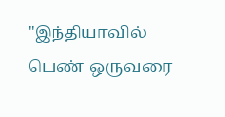"இந்தியாவில் பெண் ஒருவரை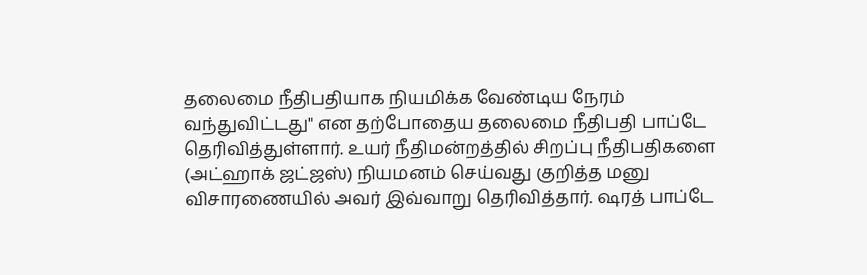தலைமை நீதிபதியாக நியமிக்க வேண்டிய நேரம் வந்துவிட்டது" என தற்போதைய தலைமை நீதிபதி பாப்டே தெரிவித்துள்ளார். உயர் நீதிமன்றத்தில் சிறப்பு நீதிபதிகளை (அட்ஹாக் ஜட்ஜஸ்) நியமனம் செய்வது குறித்த மனு விசாரணையில் அவர் இவ்வாறு தெரிவித்தார். ஷரத் பாப்டே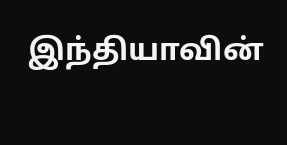இந்தியாவின்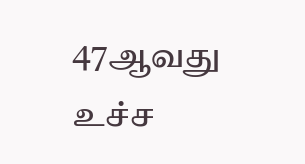47ஆவது உச்ச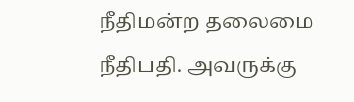நீதிமன்ற தலைமை நீதிபதி. அவருக்கு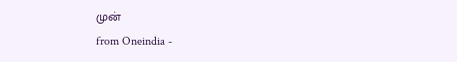முன்
from Oneindia -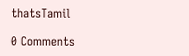thatsTamil

0 Comments